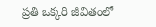ప్రతి ఒక్కరి జీవితంలో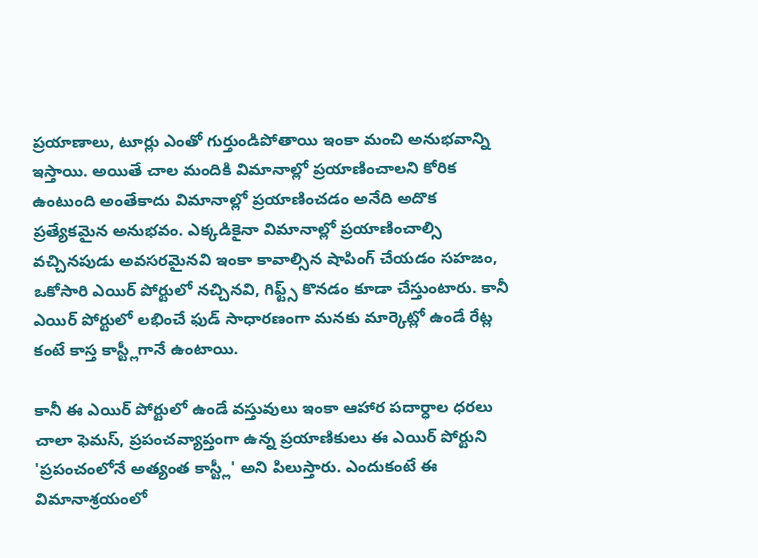ప్రయాణాలు, టూర్లు ఎంతో గుర్తుండిపోతాయి ఇంకా మంచి అనుభవాన్ని ఇస్తాయి. అయితే చాల మందికి విమానాల్లో ప్రయాణించాలని కోరిక ఉంటుంది అంతేకాదు విమానాల్లో ప్రయాణించడం అనేది అదొక ప్రత్యేకమైన అనుభవం. ఎక్కడికైనా విమానాల్లో ప్రయాణించాల్సి వచ్చినపుడు అవసరమైనవి ఇంకా కావాల్సిన షాపింగ్ చేయడం సహజం, ఒకోసారి ఎయిర్ పోర్టులో నచ్చినవి, గిఫ్ట్స్ కొనడం కూడా చేస్తుంటారు. కానీ ఎయిర్ పోర్టులో లభించే ఫుడ్ సాధారణంగా మనకు మార్కెట్లో ఉండే రేట్ల కంటే కాస్త కాస్ట్లీగానే ఉంటాయి.

కానీ ఈ ఎయిర్ పోర్టులో ఉండే వస్తువులు ఇంకా ఆహార పదార్ధాల ధరలు చాలా ఫెమస్, ప్రపంచవ్యాప్తంగా ఉన్న ప్రయాణికులు ఈ ఎయిర్ పోర్టుని 'ప్రపంచంలోనే అత్యంత కాస్ట్లీ' అని పిలుస్తారు. ఎందుకంటే ఈ విమానాశ్రయంలో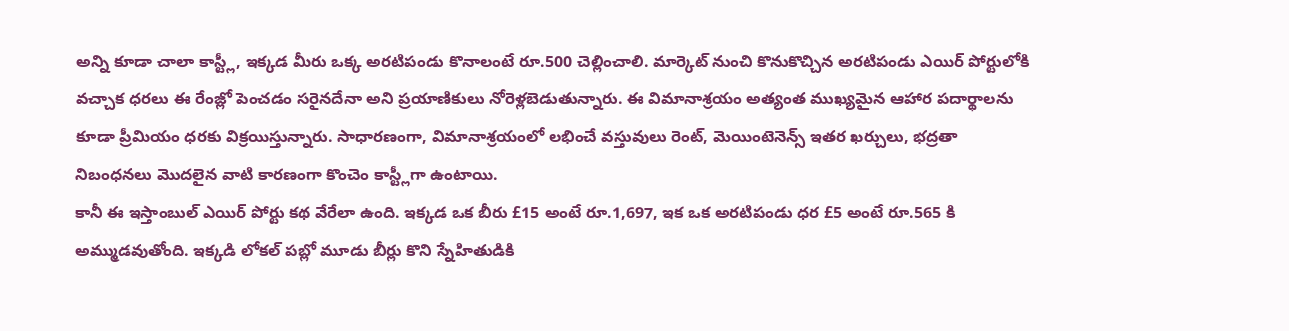అన్ని కూడా చాలా కాస్ట్లీ, ఇక్కడ మీరు ఒక్క అరటిపండు కొనాలంటే రూ.500 చెల్లించాలి. మార్కెట్ నుంచి కొనుకొచ్చిన అరటిపండు ఎయిర్ పోర్టులోకి వచ్చాక ధరలు ఈ రేంజ్లో పెంచడం సరైనదేనా అని ప్రయాణికులు నోరెళ్లబెడుతున్నారు. ఈ విమానాశ్రయం అత్యంత ముఖ్యమైన ఆహార పదార్థాలను కూడా ప్రీమియం ధరకు విక్రయిస్తున్నారు. సాధారణంగా, విమానాశ్రయంలో లభించే వస్తువులు రెంట్, మెయింటెనెన్స్ ఇతర ఖర్చులు, భద్రతా నిబంధనలు మొదలైన వాటి కారణంగా కొంచెం కాస్ట్లీగా ఉంటాయి.
కానీ ఈ ఇస్తాంబుల్ ఎయిర్ పోర్టు కథ వేరేలా ఉంది. ఇక్కడ ఒక బీరు £15 అంటే రూ.1,697, ఇక ఒక అరటిపండు ధర £5 అంటే రూ.565 కి అమ్ముడవుతోంది. ఇక్కడి లోకల్ పబ్లో మూడు బీర్లు కొని స్నేహితుడికి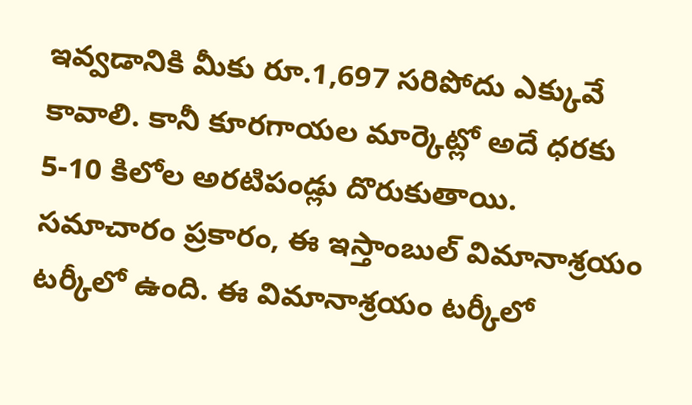ఇవ్వడానికి మీకు రూ.1,697 సరిపోదు ఎక్కువే కావాలి. కానీ కూరగాయల మార్కెట్లో అదే ధరకు 5-10 కిలోల అరటిపండ్లు దొరుకుతాయి. సమాచారం ప్రకారం, ఈ ఇస్తాంబుల్ విమానాశ్రయం టర్కీలో ఉంది. ఈ విమానాశ్రయం టర్కీలో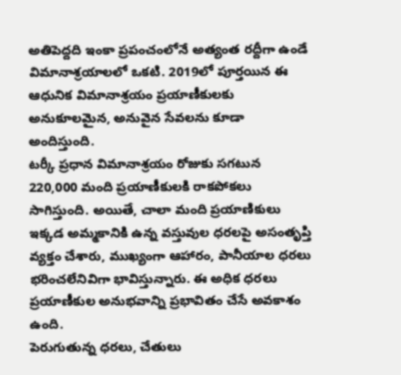అతిపెద్దది ఇంకా ప్రపంచంలోనే అత్యంత రద్దీగా ఉండే విమానాశ్రయాలలో ఒకటి. 2019లో పూర్తయిన ఈ ఆధునిక విమానాశ్రయం ప్రయాణీకులకు అనుకూలమైన, అనువైన సేవలను కూడా అందిస్తుంది.
టర్కీ ప్రధాన విమానాశ్రయం రోజుకు సగటున 220,000 మంది ప్రయాణీకులకి రాకపోకలు సాగిస్తుంది. అయితే, చాలా మంది ప్రయాణికులు ఇక్కడ అమ్మకానికి ఉన్న వస్తువుల ధరలపై అసంతృప్తి వ్యక్తం చేశారు, ముఖ్యంగా ఆహారం, పానీయాల ధరలు భరించలేనివిగా భావిస్తున్నారు. ఈ అధిక ధరలు ప్రయాణీకుల అనుభవాన్ని ప్రభావితం చేసే అవకాశం ఉంది.
పెరుగుతున్న ధరలు, చేతులు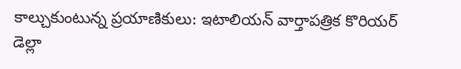కాల్చుకుంటున్న ప్రయాణికులు: ఇటాలియన్ వార్తాపత్రిక కొరియర్ డెల్లా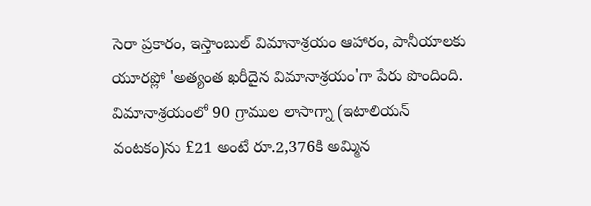సెరా ప్రకారం, ఇస్తాంబుల్ విమానాశ్రయం ఆహారం, పానీయాలకు యూరప్లో 'అత్యంత ఖరీదైన విమానాశ్రయం'గా పేరు పొందింది. విమానాశ్రయంలో 90 గ్రాముల లాసాగ్నా (ఇటాలియన్ వంటకం)ను £21 అంటే రూ.2,376కి అమ్మిన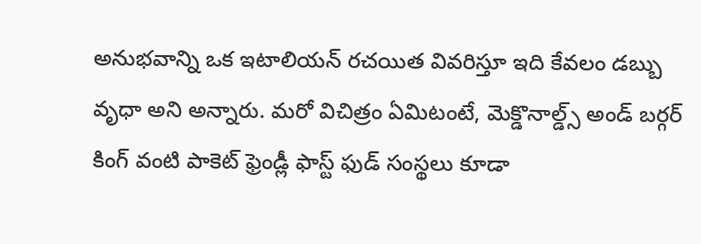అనుభవాన్ని ఒక ఇటాలియన్ రచయిత వివరిస్తూ ఇది కేవలం డబ్బు వృధా అని అన్నారు. మరో విచిత్రం ఏమిటంటే, మెక్డొనాల్డ్స్ అండ్ బర్గర్ కింగ్ వంటి పాకెట్ ఫ్రెండ్లీ ఫాస్ట్ ఫుడ్ సంస్థలు కూడా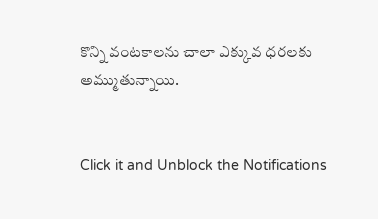కొన్ని వంటకాలను చాలా ఎక్కువ ధరలకు అమ్ముతున్నాయి.


Click it and Unblock the Notifications